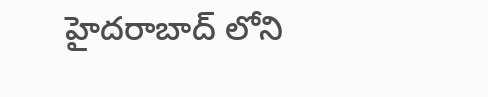హైదరాబాద్ లోని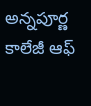అన్నపూర్ణ కాలేజీ ఆఫ్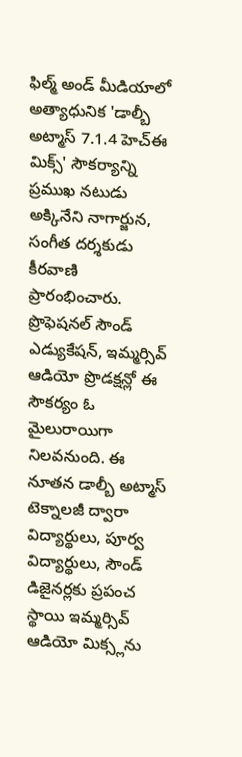ఫిల్మ్ అండ్ మీడియాలో అత్యాధునిక 'డాల్బీ అట్మాస్ 7.1.4 హెచ్ఈ మిక్స్' సౌకర్యాన్ని ప్రముఖ నటుడు అక్కినేని నాగార్జున, సంగీత దర్శకుడు కీరవాణి ప్రారంభించారు. ప్రొఫెషనల్ సౌండ్ ఎడ్యుకేషన్, ఇమ్మర్సివ్ ఆడియో ప్రొడక్షన్లో ఈ సౌకర్యం ఓ మైలురాయిగా నిలవనుంది. ఈ నూతన డాల్బీ అట్మాస్ టెక్నాలజీ ద్వారా విద్యార్థులు, పూర్వ విద్యార్థులు, సౌండ్ డిజైనర్లకు ప్రపంచ స్థాయి ఇమ్మర్సివ్ ఆడియో మిక్స్లను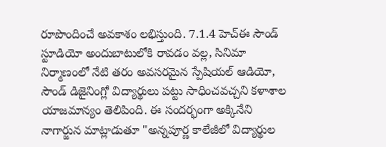రూపొందించే అవకాశం లభిస్తుంది. 7.1.4 హెచ్ఈ సౌండ్ స్టూడియో అందుబాటులోకి రావడం వల్ల, సినిమా నిర్మాణంలో నేటి తరం అవసరమైన స్పేషియల్ ఆడియో, సౌండ్ డిజైనింగ్లో విద్యార్థులు పట్టు సాధించవచ్చని కళాశాల యాజమాన్యం తెలిపింది. ఈ సందర్భంగా అక్కినేని నాగార్జున మాట్లాడుతూ "అన్నపూర్ణ కాలేజీలో విద్యార్థుల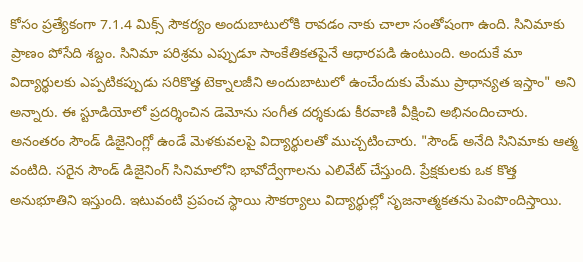కోసం ప్రత్యేకంగా 7.1.4 మిక్స్ సౌకర్యం అందుబాటులోకి రావడం నాకు చాలా సంతోషంగా ఉంది. సినిమాకు ప్రాణం పోసేది శబ్దం. సినిమా పరిశ్రమ ఎప్పుడూ సాంకేతికతపైనే ఆధారపడి ఉంటుంది. అందుకే మా విద్యార్థులకు ఎప్పటికప్పుడు సరికొత్త టెక్నాలజీని అందుబాటులో ఉంచేందుకు మేము ప్రాధాన్యత ఇస్తాం" అని అన్నారు. ఈ స్టూడియోలో ప్రదర్శించిన డెమోను సంగీత దర్శకుడు కీరవాణి వీక్షించి అభినందించారు. అనంతరం సౌండ్ డిజైనింగ్లో ఉండే మెళకువలపై విద్యార్థులతో ముచ్చటించారు. "సౌండ్ అనేది సినిమాకు ఆత్మ వంటిది. సరైన సౌండ్ డిజైనింగ్ సినిమాలోని భావోద్వేగాలను ఎలివేట్ చేస్తుంది. ప్రేక్షకులకు ఒక కొత్త అనుభూతిని ఇస్తుంది. ఇటువంటి ప్రపంచ స్థాయి సౌకర్యాలు విద్యార్థుల్లో సృజనాత్మకతను పెంపొందిస్తాయి.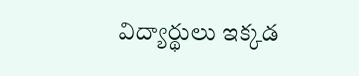విద్యార్థులు ఇక్కడ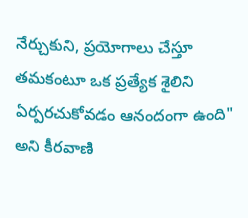నేర్చుకుని, ప్రయోగాలు చేస్తూ తమకంటూ ఒక ప్రత్యేక శైలిని ఏర్పరచుకోవడం ఆనందంగా ఉంది" అని కీరవాణి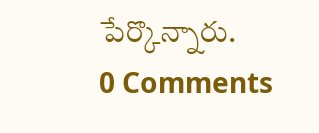పేర్కొన్నారు.
0 Comments